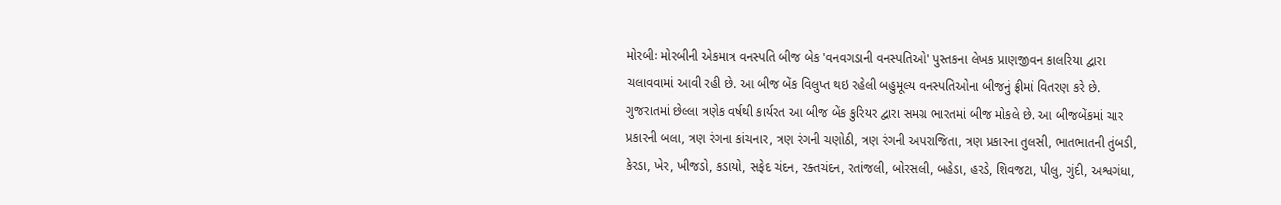મોરબીઃ મોરબીની એકમાત્ર વનસ્પતિ બીજ બેક 'વનવગડાની વનસ્પતિઓ' પુસ્તકના લેખક પ્રાણજીવન કાલરિયા દ્વારા ચલાવવામાં આવી રહી છે. આ બીજ બેંક વિલુપ્ત થઇ રહેલી બહુમૂલ્ય વનસ્પતિઓના બીજનું ફ્રીમાં વિતરણ કરે છે. ગુજરાતમાં છેલ્લા ત્રણેક વર્ષથી કાર્યરત આ બીજ બેંક કુરિયર દ્વારા સમગ્ર ભારતમાં બીજ મોકલે છે. આ બીજબેંકમાં ચાર પ્રકારની બલા, ત્રણ રંગના કાંચનાર, ત્રણ રંગની ચણોઠી, ત્રણ રંગની અપરાજિતા, ત્રણ પ્રકારના તુલસી, ભાતભાતની તુંબડી, કેરડા, ખેર, ખીજડો, કડાયો, સફેદ ચંદન, રક્તચંદન, રતાંજલી, બોરસલી, બહેડા, હરડે, શિવજટા, પીલુ, ગુંદી, અશ્વગંધા,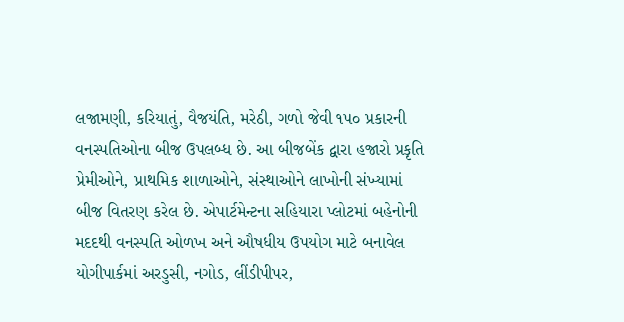લજામણી, કરિયાતું, વૈજયંતિ, મરેઠી, ગળો જેવી ૧૫૦ પ્રકારની વનસ્પતિઓના બીજ ઉપલબ્ધ છે. આ બીજબેંક દ્વારા હજારો પ્રકૃતિ પ્રેમીઓને, પ્રાથમિક શાળાઓને, સંસ્થાઓને લાખોની સંખ્યામાં બીજ વિતરણ કરેલ છે. એપાર્ટમેન્ટના સહિયારા પ્લોટમાં બહેનોની મદદથી વનસ્પતિ ઓળખ અને ઔષધીય ઉપયોગ માટે બનાવેલ યોગીપાર્કમાં અરડુસી, નગોડ, લીંડીપીપર,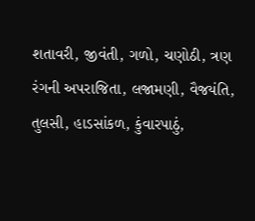શતાવરી, જીવંતી, ગળો, ચણોઠી, ત્રણ રંગની અપરાજિતા, લજામણી, વૈજયંતિ, તુલસી, હાડસાંકળ, કુંવારપાઠું,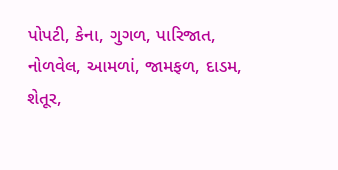પોપટી, કેના, ગુગળ, પારિજાત, નોળવેલ, આમળાં, જામફળ, દાડમ, શેતૂર,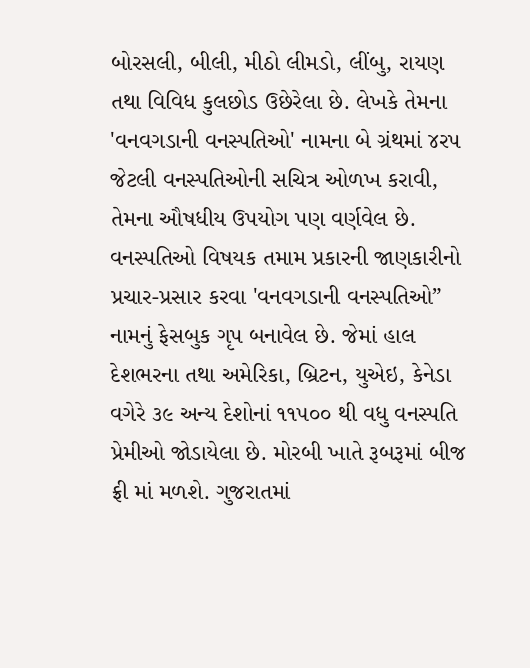બોરસલી, બીલી, મીઠો લીમડો, લીંબુ, રાયણ તથા વિવિધ કુલછોડ ઉછેરેલા છે. લેખકે તેમના 'વનવગડાની વનસ્પતિઓ' નામના બે ગ્રંથમાં ૪રપ જેટલી વનસ્પતિઓની સચિત્ર ઓળખ કરાવી, તેમના ઔષધીય ઉપયોગ પણ વર્ણવેલ છે. વનસ્પતિઓ વિષયક તમામ પ્રકારની જાણકારીનો પ્રચાર-પ્રસાર કરવા 'વનવગડાની વનસ્પતિઓ” નામનું ફેસબુક ગૃપ બનાવેલ છે. જેમાં હાલ દેશભરના તથા અમેરિકા, બ્રિટન, યુએઇ, કેનેડા વગેરે ૩૯ અન્ય દેશોનાં ૧૧૫૦૦ થી વધુ વનસ્પતિ પ્રેમીઓ જોડાયેલા છે. મોરબી ખાતે રૂબરૂમાં બીજ ફ્રી માં મળશે. ગુજરાતમાં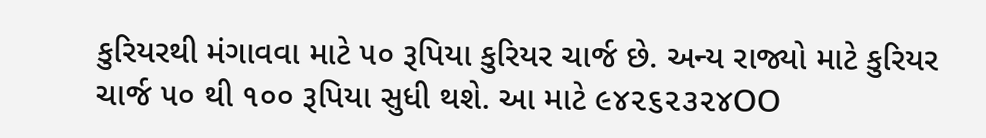કુરિયરથી મંગાવવા માટે ૫૦ રૂપિયા કુરિયર ચાર્જ છે. અન્ય રાજ્યો માટે કુરિયર ચાર્જ ૫૦ થી ૧૦૦ રૂપિયા સુધી થશે. આ માટે ૯૪૨૬૨૩૨૪OO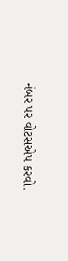નંબર પર વોટસએપ કરવો.